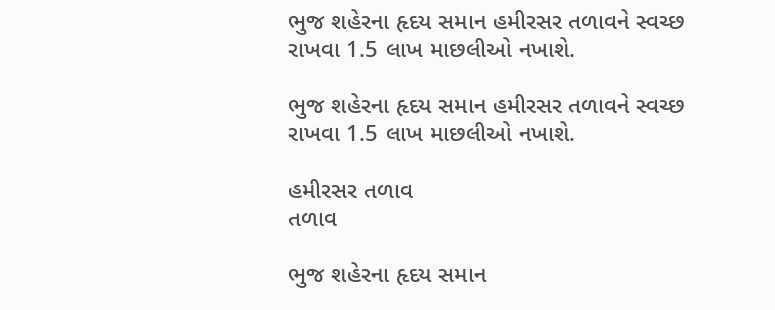ભુજ શહેરના હૃદય સમાન હમીરસર તળાવને સ્વચ્છ રાખવા 1.5 લાખ માછલીઓ નખાશે.

ભુજ શહેરના હૃદય સમાન હમીરસર તળાવને સ્વચ્છ રાખવા 1.5 લાખ માછલીઓ નખાશે.

હમીરસર તળાવ
તળાવ

ભુજ શહેરના હૃદય સમાન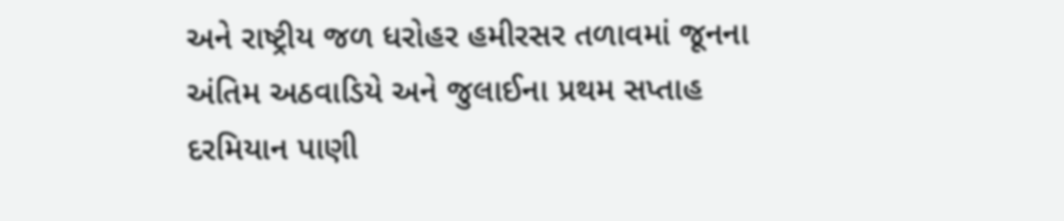અને રાષ્ટ્રીય જળ ધરોહર હમીરસર તળાવમાં જૂનના અંતિમ અઠવાડિયે અને જુલાઈના પ્રથમ સપ્તાહ દરમિયાન પાણી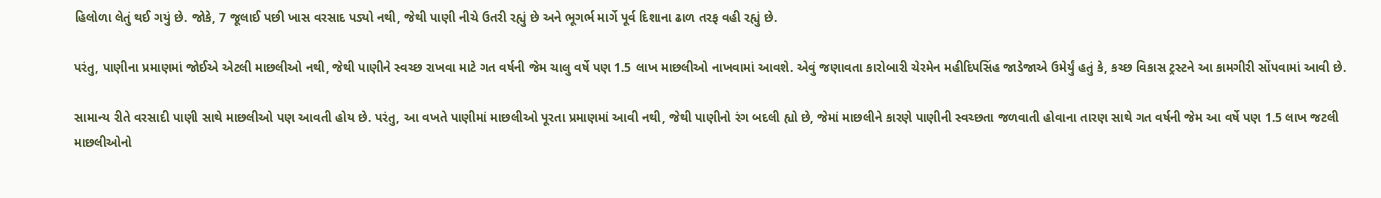હિલોળા લેતું થઈ ગયું છે. જોકે, 7 જૂલાઈ પછી ખાસ વરસાદ પડ્યો નથી, જેથી પાણી નીચે ઉતરી રહ્યું છે અને ભૂગર્ભ માર્ગે પૂર્વ દિશાના ઢાળ તરફ વહી રહ્યું છે.

પરંતુ, પાણીના પ્રમાણમાં જોઈએ એટલી માછલીઓ નથી, જેથી પાણીને સ્વચ્છ રાખવા માટે ગત વર્ષની જેમ ચાલુ વર્ષે પણ 1.5 લાખ માછલીઓ નાખવામાં આવશે. એવું જણાવતા કારોબારી ચેરમેન મહીદિપસિંહ જાડેજાએ ઉમેર્યું હતું કે, કચ્છ વિકાસ ટ્રસ્ટને આ કામગીરી સોંપવામાં આવી છે.

સામાન્ય રીતે વરસાદી પાણી સાથે માછલીઓ પણ આવતી હોય છે. પરંતુ, આ વખતે પાણીમાં માછલીઓ પૂરતા પ્રમાણમાં આવી નથી, જેથી પાણીનો રંગ બદલી હ્યો છે, જેમાં માછલીને કારણે પાણીની સ્વચ્છતા જળવાતી હોવાના તારણ સાથે ગત વર્ષની જેમ આ વર્ષે પણ 1.5 લાખ જટલી માછલીઓનો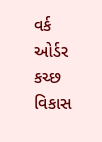વર્ક ઓર્ડર કચ્છ વિકાસ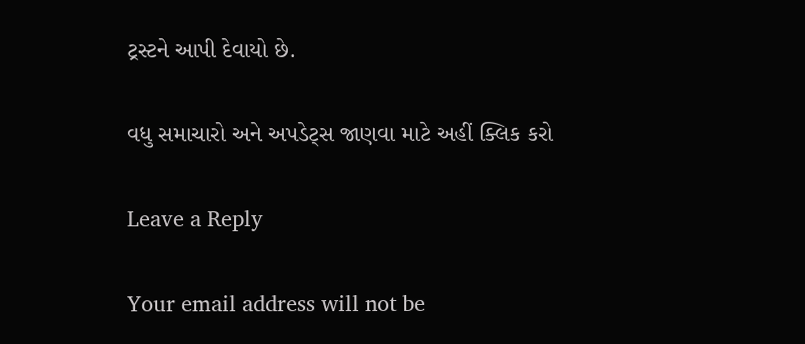ટ્રસ્ટને આપી દેવાયો છે.

વધુ સમાચારો અને અપડેટ્સ જાણવા માટે અહીં ક્લિક કરો

Leave a Reply

Your email address will not be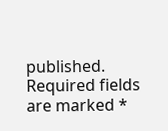published. Required fields are marked *